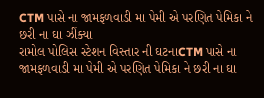CTM પાસે ના જામફળવાડી મા પેમી એ પરણિત પેમિકા ને છરી ના ઘા ઝીંક્યા
રામોલ પોલિસ સ્ટેશન વિસ્તાર ની ઘટનાCTM પાસે ના જામફળવાડી મા પેમી એ પરણિત પેમિકા ને છરી ના ઘા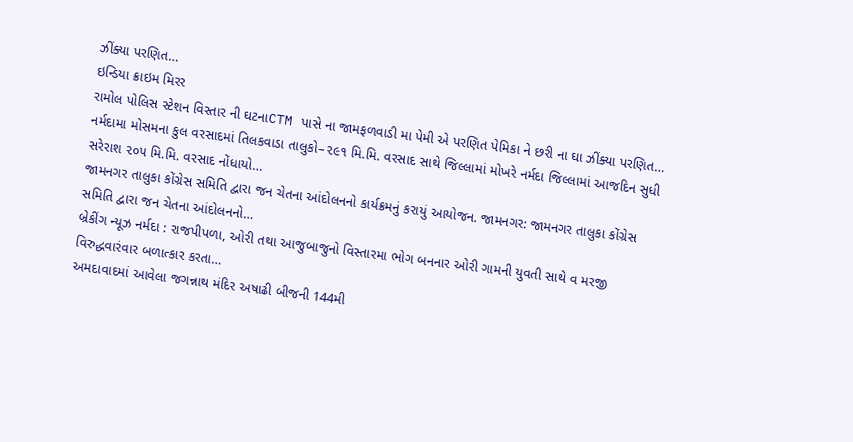ઝીંક્યા પરણિત…
ઇન્ડિયા ક્રાઇમ મિરર
રામોલ પોલિસ સ્ટેશન વિસ્તાર ની ઘટનાCTM પાસે ના જામફળવાડી મા પેમી એ પરણિત પેમિકા ને છરી ના ઘા ઝીંક્યા પરણિત…
નર્મદામા મોસમના કુલ વરસાદમાં તિલકવાડા તાલુકો–૨૯૧ મિ.મિ. વરસાદ સાથે જિલ્લામાં મોખરે નર્મદા જિલ્લામાં આજદિન સુધી સરેરાશ ૨૦૫ મિ.મિ. વરસાદ નોંધાયો…
જામનગર તાલુકા કોંગ્રેસ સમિતિ દ્વારા જન ચેતના આંદોલનનો કાર્યક્રમનું કરાયું આયોજન. જામનગર: જામનગર તાલુકા કોંગ્રેસ સમિતિ દ્વારા જન ચેતના આંદોલનનો…
બ્રેકીંગ ન્યૂઝ નર્મદા : રાજપીપળા, ઓરી તથા આજુબાજુનો વિસ્તારમા ભોગ બનનાર ઓરી ગામની યુવતી સાથે વ મરજી વિરુદ્ધવારંવાર બળાત્કાર કરતા…
અમદાવાદમાં આવેલા જગન્નાથ મંદિર અષાઢી બીજની 144મી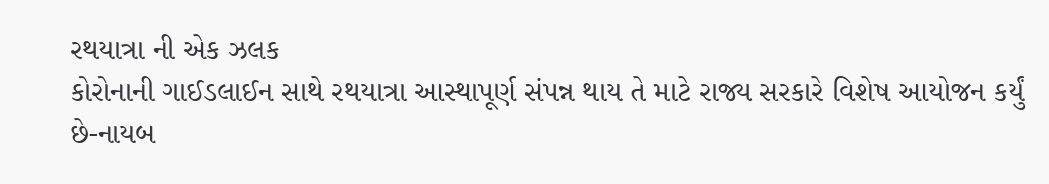રથયાત્રા ની એક ઝલક
કોરોનાની ગાઈડલાઈન સાથે રથયાત્રા આસ્થાપૂર્ણ સંપન્ન થાય તે માટે રાજ્ય સરકારે વિશેષ આયોજન કર્યું છે-નાયબ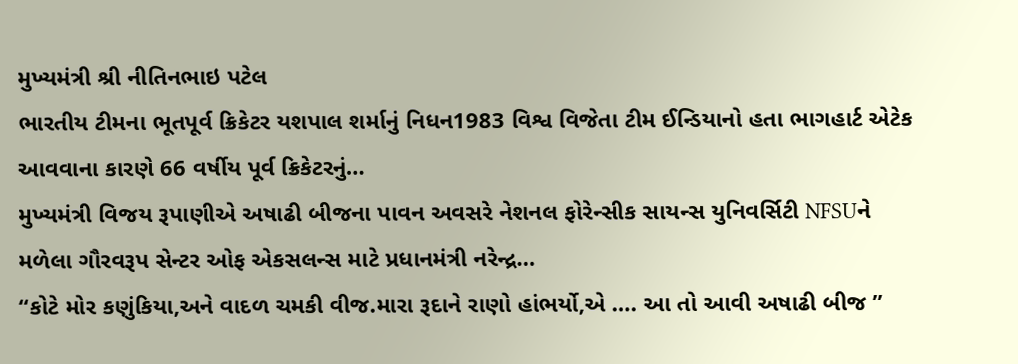મુખ્યમંત્રી શ્રી નીતિનભાઇ પટેલ
ભારતીય ટીમના ભૂતપૂર્વ ક્રિકેટર યશપાલ શર્માનું નિધન1983 વિશ્વ વિજેતા ટીમ ઈન્ડિયાનો હતા ભાગહાર્ટ એટેક આવવાના કારણે 66 વર્ષીય પૂર્વ ક્રિકેટરનું…
મુખ્યમંત્રી વિજય રૂપાણીએ અષાઢી બીજના પાવન અવસરે નેશનલ ફોરેન્સીક સાયન્સ યુનિવર્સિટી NFSUને મળેલા ગૌરવરૂપ સેન્ટર ઓફ એકસલન્સ માટે પ્રધાનમંત્રી નરેન્દ્ર…
“કોટે મોર કણુંકિયા,અને વાદળ ચમકી વીજ.મારા રૂદાને રાણો હાંભર્યો,એ …. આ તો આવી અષાઢી બીજ ”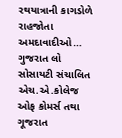રથયાત્રાની કાગડોળે રાહજોતા અમદાવાદીઓ…
ગુજરાત લો સોસાયટી સંચાલિત એચ.એ.કોલેજ ઓફ કોમર્સ તથા ગૂજરાત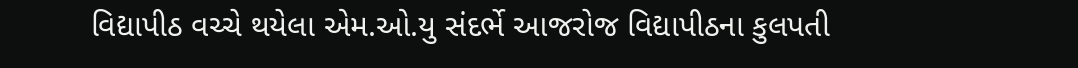વિદ્યાપીઠ વચ્ચે થયેલા એમ.ઓ.યુ સંદર્ભે આજરોજ વિદ્યાપીઠના કુલપતી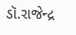ડૉ.રાજેન્દ્ર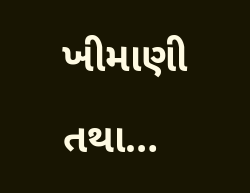ખીમાણી તથા…